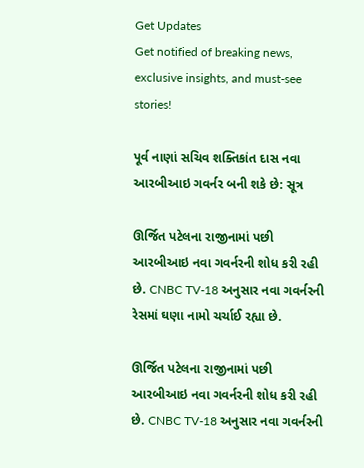Get Updates
Get notified of breaking news, exclusive insights, and must-see stories!

પૂર્વ નાણાં સચિવ શક્તિકાંત દાસ નવા આરબીઆઇ ગવર્નર બની શકે છે: સૂત્ર

ઊર્જિત પટેલના રાજીનામાં પછી આરબીઆઇ નવા ગવર્નરની શોધ કરી રહી છે. CNBC TV-18 અનુસાર નવા ગવર્નરની રેસમાં ઘણા નામો ચર્ચાઈ રહ્યા છે.

ઊર્જિત પટેલના રાજીનામાં પછી આરબીઆઇ નવા ગવર્નરની શોધ કરી રહી છે. CNBC TV-18 અનુસાર નવા ગવર્નરની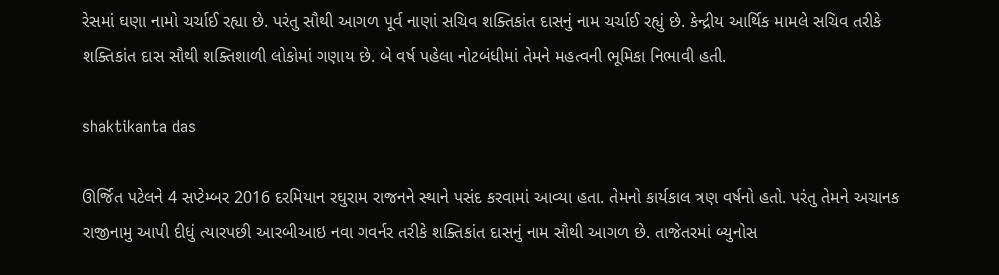રેસમાં ઘણા નામો ચર્ચાઈ રહ્યા છે. પરંતુ સૌથી આગળ પૂર્વ નાણાં સચિવ શક્તિકાંત દાસનું નામ ચર્ચાઈ રહ્યું છે. કેન્દ્રીય આર્થિક મામલે સચિવ તરીકે શક્તિકાંત દાસ સૌથી શક્તિશાળી લોકોમાં ગણાય છે. બે વર્ષ પહેલા નોટબંધીમાં તેમને મહત્વની ભૂમિકા નિભાવી હતી.

shaktikanta das

ઊર્જિત પટેલને 4 સપ્ટેમ્બર 2016 દરમિયાન રઘુરામ રાજનને સ્થાને પસંદ કરવામાં આવ્યા હતા. તેમનો કાર્યકાલ ત્રણ વર્ષનો હતો. પરંતુ તેમને અચાનક રાજીનામુ આપી દીધું ત્યારપછી આરબીઆઇ નવા ગવર્નર તરીકે શક્તિકાંત દાસનું નામ સૌથી આગળ છે. તાજેતરમાં બ્યુનોસ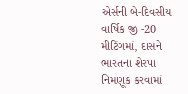એર્સની બે-દિવસીય વાર્ષિક જી -20 મીટિંગમાં, દાસને ભારતના શેરપા નિમણૂક કરવામાં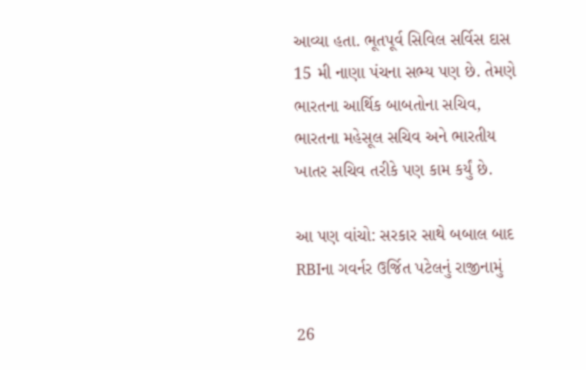આવ્યા હતા. ભૂતપૂર્વ સિવિલ સર્વિસ દાસ 15 મી નાણા પંચના સભ્ય પણ છે. તેમણે ભારતના આર્થિક બાબતોના સચિવ, ભારતના મહેસૂલ સચિવ અને ભારતીય ખાતર સચિવ તરીકે પણ કામ કર્યું છે.

આ પણ વાંચો: સરકાર સાથે બબાલ બાદ RBIના ગવર્નર ઉર્જિત પટેલનું રાજીનામું

26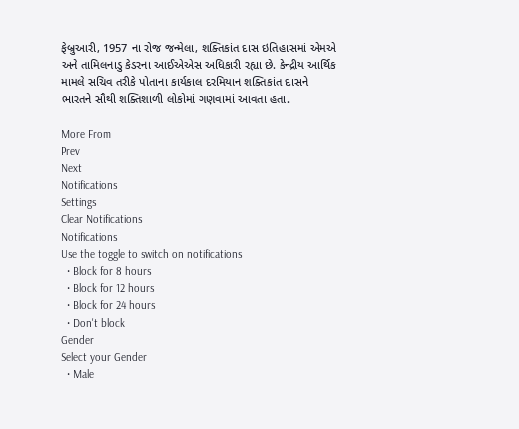ફેબ્રુઆરી, 1957 ના રોજ જન્મેલા, શક્તિકાંત દાસ ઇતિહાસમાં એમએ અને તામિલનાડુ કેડરના આઈએએસ અધિકારી રહ્યા છે. કેન્દ્રીય આર્થિક મામલે સચિવ તરીકે પોતાના કાર્યકાલ દરમિયાન શક્તિકાંત દાસને ભારતને સૌથી શક્તિશાળી લોકોમાં ગણવામાં આવતા હતા.

More From
Prev
Next
Notifications
Settings
Clear Notifications
Notifications
Use the toggle to switch on notifications
  • Block for 8 hours
  • Block for 12 hours
  • Block for 24 hours
  • Don't block
Gender
Select your Gender
  • Male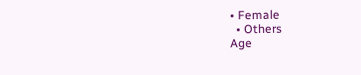• Female
  • Others
Age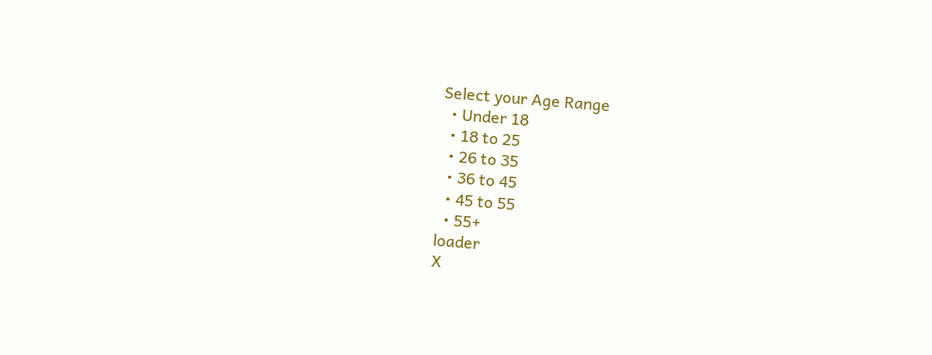Select your Age Range
  • Under 18
  • 18 to 25
  • 26 to 35
  • 36 to 45
  • 45 to 55
  • 55+
loader
X